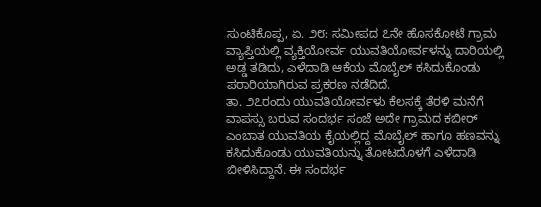ಸುಂಟಿಕೊಪ್ಪ, ಏ. ೨೮: ಸಮೀಪದ ೭ನೇ ಹೊಸಕೋಟೆ ಗ್ರಾಮ ವ್ಯಾಪ್ತಿಯಲ್ಲಿ ವ್ಯಕ್ತಿಯೋರ್ವ ಯುವತಿಯೋರ್ವಳನ್ನು ದಾರಿಯಲ್ಲಿ ಅಡ್ಡ ತಡಿದು, ಎಳೆದಾಡಿ ಆಕೆಯ ಮೊಬೈಲ್ ಕಸಿದುಕೊಂಡು ಪರಾರಿಯಾಗಿರುವ ಪ್ರಕರಣ ನಡೆದಿದೆ.
ತಾ. ೨೭ರಂದು ಯುವತಿಯೋರ್ವಳು ಕೆಲಸಕ್ಕೆ ತೆರಳಿ ಮನೆಗೆ ವಾಪಸ್ಸು ಬರುವ ಸಂದರ್ಭ ಸಂಜೆ ಅದೇ ಗ್ರಾಮದ ಕಬೀರ್ ಎಂಬಾತ ಯುವತಿಯ ಕೈಯಲ್ಲಿದ್ದ ಮೊಬೈಲ್ ಹಾಗೂ ಹಣವನ್ನು ಕಸಿದುಕೊಂಡು ಯುವತಿಯನ್ನು ತೋಟದೊಳಗೆ ಎಳೆದಾಡಿ ಬೀಳಿಸಿದ್ದಾನೆ. ಈ ಸಂದರ್ಭ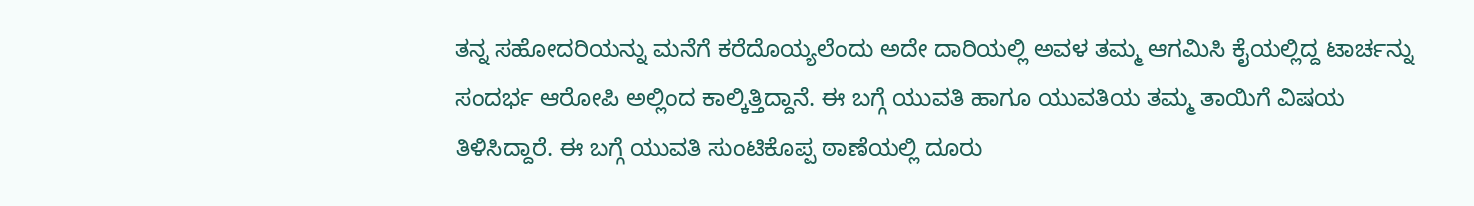ತನ್ನ ಸಹೋದರಿಯನ್ನು ಮನೆಗೆ ಕರೆದೊಯ್ಯಲೆಂದು ಅದೇ ದಾರಿಯಲ್ಲಿ ಅವಳ ತಮ್ಮ ಆಗಮಿಸಿ ಕೈಯಲ್ಲಿದ್ದ ಟಾರ್ಚನ್ನು ಸಂದರ್ಭ ಆರೋಪಿ ಅಲ್ಲಿಂದ ಕಾಲ್ಕಿತ್ತಿದ್ದಾನೆ. ಈ ಬಗ್ಗೆ ಯುವತಿ ಹಾಗೂ ಯುವತಿಯ ತಮ್ಮ ತಾಯಿಗೆ ವಿಷಯ ತಿಳಿಸಿದ್ದಾರೆ. ಈ ಬಗ್ಗೆ ಯುವತಿ ಸುಂಟಿಕೊಪ್ಪ ಠಾಣೆಯಲ್ಲಿ ದೂರು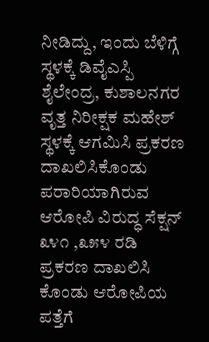ನೀಡಿದ್ದು, ಇಂದು ಬೆಳಿಗ್ಗೆ ಸ್ಥಳಕ್ಕೆ ಡಿವೈಎಸ್ಪಿ ಶೈಲೇಂದ್ರ, ಕುಶಾಲನಗರ ವೃತ್ತ ನಿರೀಕ್ಷಕ ಮಹೇಶ್ ಸ್ಥಳಕ್ಕೆ ಆಗಮಿಸಿ ಪ್ರಕರಣ ದಾಖಲಿಸಿಕೊಂಡು ಪರಾರಿಯಾಗಿರುವ ಆರೋಪಿ ವಿರುದ್ಧ ಸೆಕ್ಷನ್ ೩೪೧ ,೩೫೪ ರಡಿ ಪ್ರಕರಣ ದಾಖಲಿಸಿ ಕೊಂಡು ಆರೋಪಿಯ ಪತ್ತೆಗೆ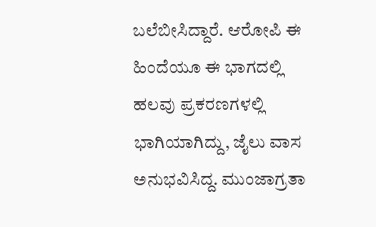ಬಲೆಬೀಸಿದ್ದಾರೆ. ಆರೋಪಿ ಈ ಹಿಂದೆಯೂ ಈ ಭಾಗದಲ್ಲಿ ಹಲವು ಪ್ರಕರಣಗಳಲ್ಲಿ ಭಾಗಿಯಾಗಿದ್ದು, ಜೈಲು ವಾಸ ಅನುಭವಿಸಿದ್ದ. ಮುಂಜಾಗ್ರತಾ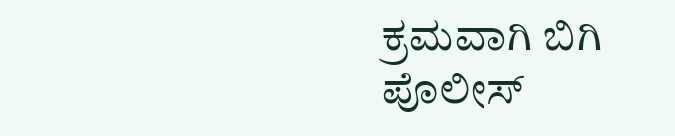ಕ್ರಮವಾಗಿ ಬಿಗಿ ಪೊಲೀಸ್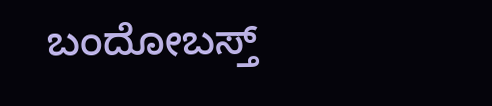ಬಂದೋಬಸ್ತ್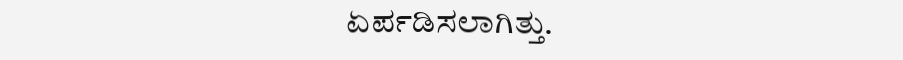ಏರ್ಪಡಿಸಲಾಗಿತ್ತು.